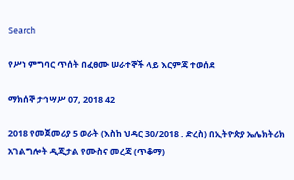Search

የሥነ ምግባር ጥሰት በፈፀሙ ሠራተኞች ላይ እርምጃ ተወሰደ

ማክሰኞ ታኅሣሥ 07, 2018 42

2018 የመጀመሪያ 5 ወራት (እስከ ህዳር 30/2018 . ድረስ) በኢትዮጵያ ኤሌክትሪክ አገልግሎት ዲጂታል የሙስና መረጃ (ጥቆማ)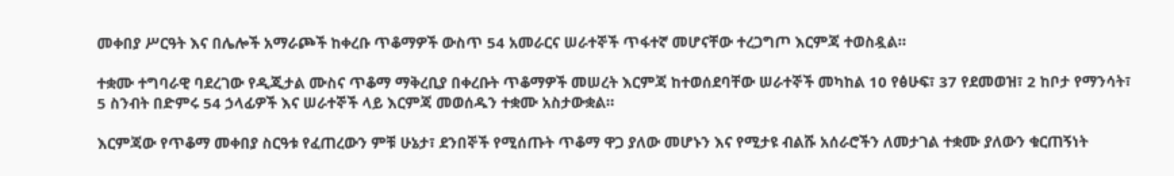መቀበያ ሥርዓት እና በሌሎች አማራጮች ከቀረቡ ጥቆማዎች ውስጥ 54 አመራርና ሠራተኞች ጥፋተኛ መሆናቸው ተረጋግጦ እርምጃ ተወስዷል።

ተቋሙ ተግባራዊ ባደረገው የዲጂታል ሙስና ጥቆማ ማቅረቢያ በቀረቡት ጥቆማዎች መሠረት እርምጃ ከተወሰደባቸው ሠራተኞች መካከል 10 የፅሁፍ፣ 37 የደመወዝ፣ 2 ከቦታ የማንሳት፣ 5 ስንብት በድምሩ 54 ኃላፊዎች እና ሠራተኞች ላይ እርምጃ መወሰዱን ተቋሙ አስታውቋል።

እርምጃው የጥቆማ መቀበያ ስርዓቱ የፈጠረውን ምቹ ሁኔታ፣ ደንበኞች የሚሰጡት ጥቆማ ዋጋ ያለው መሆኑን እና የሚታዩ ብልሹ አሰራሮችን ለመታገል ተቋሙ ያለውን ቁርጠኝነት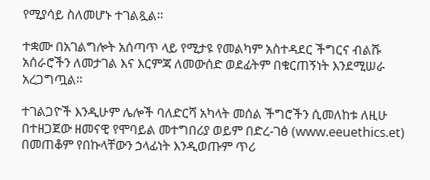የሚያሳይ ስለመሆኑ ተገልጿል።

ተቋሙ በአገልግሎት አሰጣጥ ላይ የሚታዩ የመልካም አስተዳደር ችግርና ብልሹ አሰራሮችን ለመታገል እና እርምጃ ለመውሰድ ወደፊትም በቁርጠኝነት እንደሚሠራ አረጋግጧል።

ተገልጋዮች እንዲሁም ሌሎች ባለድርሻ አካላት መሰል ችግሮችን ሲመለከቱ ለዚሁ በተዘጋጀው ዘመናዊ የሞባይል መተግበሪያ ወይም በድረ-ገፅ (www.eeuethics.et) በመጠቆም የበኩላቸውን ኃላፊነት እንዲወጡም ጥሪ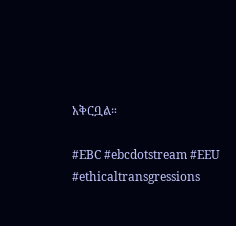አቅርቧል።

#EBC #ebcdotstream #EEU #ethicaltransgressions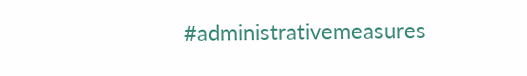#administrativemeasures